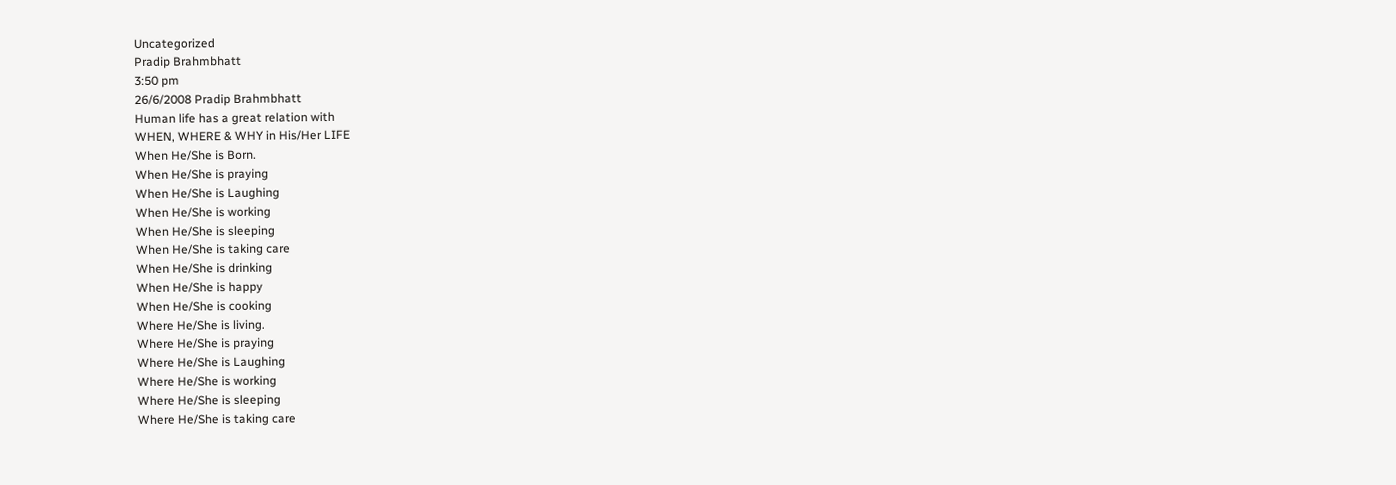Uncategorized
Pradip Brahmbhatt
3:50 pm
26/6/2008 Pradip Brahmbhatt
Human life has a great relation with
WHEN, WHERE & WHY in His/Her LIFE
When He/She is Born.
When He/She is praying
When He/She is Laughing
When He/She is working
When He/She is sleeping
When He/She is taking care
When He/She is drinking
When He/She is happy
When He/She is cooking
Where He/She is living.
Where He/She is praying
Where He/She is Laughing
Where He/She is working
Where He/She is sleeping
Where He/She is taking care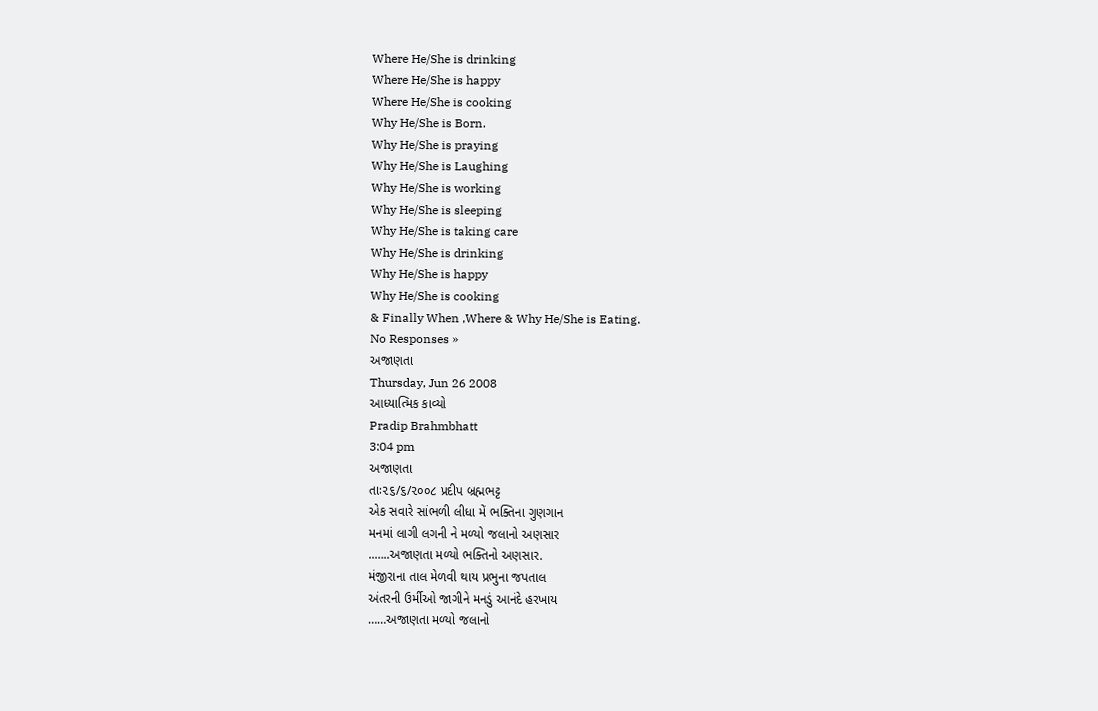Where He/She is drinking
Where He/She is happy
Where He/She is cooking
Why He/She is Born.
Why He/She is praying
Why He/She is Laughing
Why He/She is working
Why He/She is sleeping
Why He/She is taking care
Why He/She is drinking
Why He/She is happy
Why He/She is cooking
& Finally When ,Where & Why He/She is Eating.
No Responses »
અજાણતા
Thursday, Jun 26 2008
આધ્યાત્મિક કાવ્યો
Pradip Brahmbhatt
3:04 pm
અજાણતા
તાઃ૨૬/૬/૨૦૦૮ પ્રદીપ બ્રહ્મભટ્ટ
એક સવારે સાંભળી લીધા મેં ભક્તિના ગુણગાન
મનમાં લાગી લગની ને મળ્યો જલાનો અણસાર
..…..અજાણતા મળ્યો ભક્તિનો અણસાર.
મંજીરાના તાલ મેળવી થાય પ્રભુના જપતાલ
અંતરની ઉર્મીઓ જાગીને મનડું આનંદે હરખાય
……અજાણતા મળ્યો જલાનો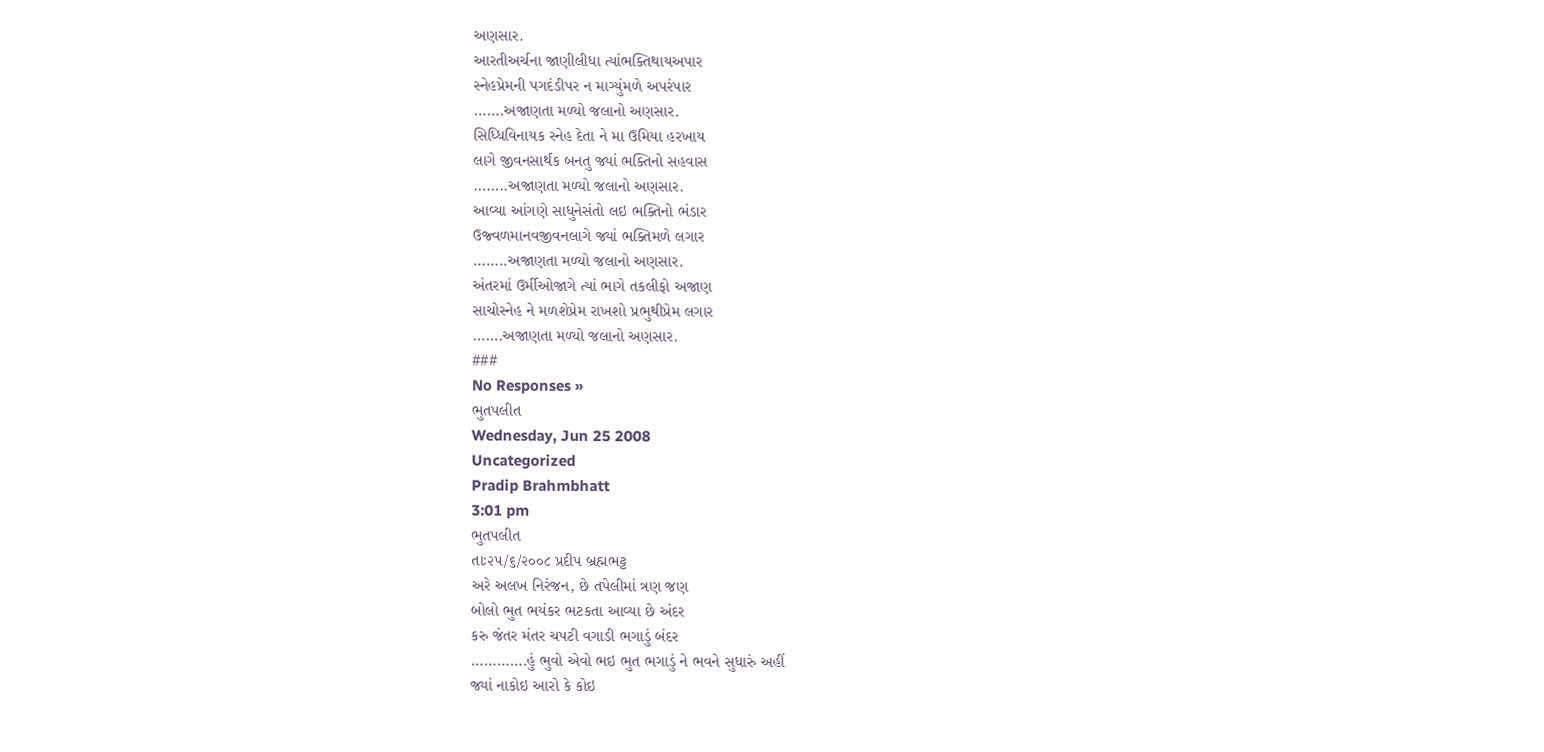અણસાર.
આરતીઅર્ચના જાણીલીધા ત્યાંભક્તિથાયઅપાર
સ્નેહપ્રેમની પગદંડીપર ન માગ્યુંમળે અપરંપાર
…….અજાણતા મળ્યો જલાનો અણસાર.
સિધ્ધિવિનાયક સ્નેહ દેતા ને મા ઉમિયા હરખાય
લાગે જીવનસાર્થક બનતુ જ્યાં ભક્તિનો સહવાસ
……..અજાણતા મળ્યો જલાનો અણસાર.
આવ્યા આંગણે સાધુનેસંતો લઇ ભક્તિનો ભંડાર
ઉજ્વળમાનવજીવનલાગે જ્યાં ભક્તિમળે લગાર
……..અજાણતા મળ્યો જલાનો અણસાર.
અંતરમાં ઉર્મીઓજાગે ત્યાં ભાગે તકલીફો અજાણ
સાચોસ્નેહ ને મળશેપ્રેમ રાખશો પ્રભુથીપ્રેમ લગાર
…….અજાણતા મળ્યો જલાનો અણસાર.
###
No Responses »
ભુતપલીત
Wednesday, Jun 25 2008
Uncategorized
Pradip Brahmbhatt
3:01 pm
ભુતપલીત
તાઃ૨૫/૬/૨૦૦૮ પ્રદીપ બ્રહ્મભટ્ટ
અરે અલખ નિરંજન, છે તપેલીમાં ત્રણ જણ
બોલો ભુત ભયંકર ભટકતા આવ્યા છે અંદર
કરુ જંતર મંતર ચપટી વગાડી ભગાડું બંદર
………….હું ભુવો એવો ભઇ ભુત ભગાડું ને ભવને સુધારું અહીં
જ્યાં નાકોઇ આરો કે કોઇ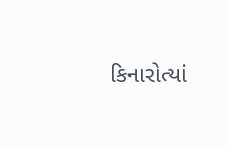કિનારોત્યાં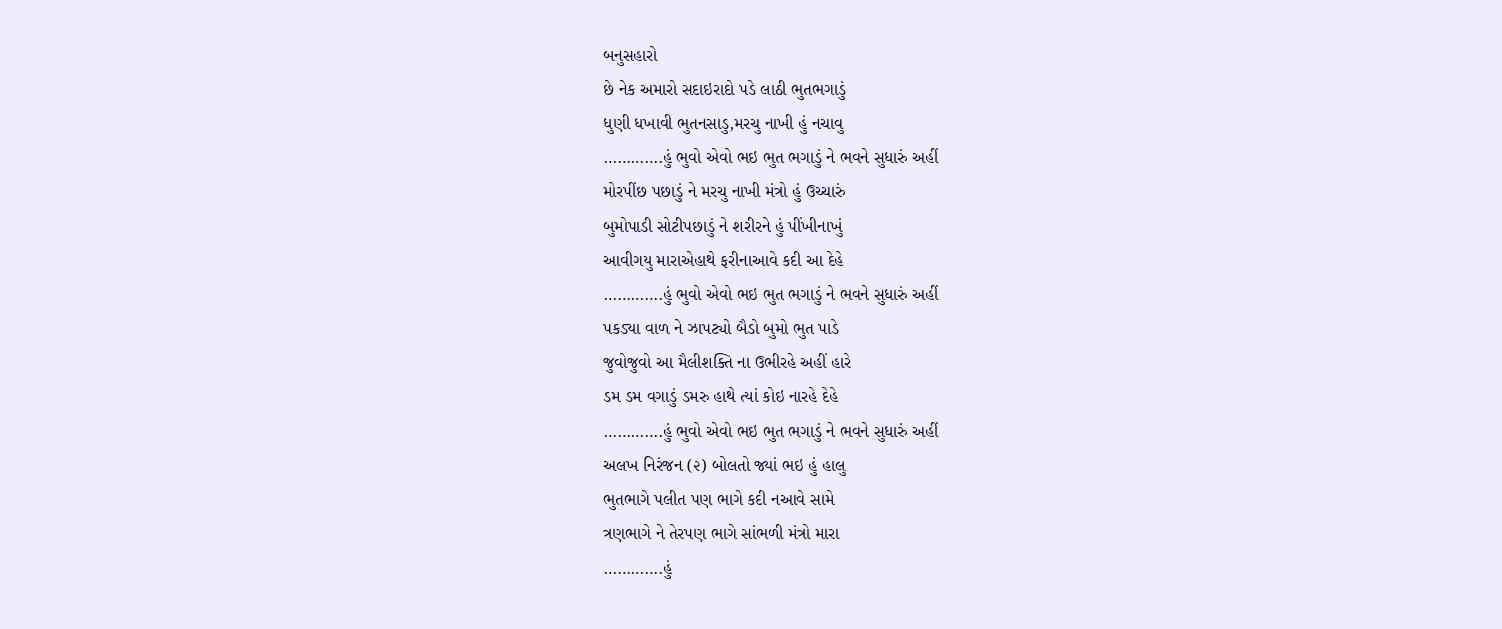બનુસહારો
છે નેક અમારો સદાઇરાદો પડે લાઠી ભુતભગાડું
ધુણી ધખાવી ભુતનસાડુ,મરચુ નાખી હું નચાવુ
………….હું ભુવો એવો ભઇ ભુત ભગાડું ને ભવને સુધારું અહીં
મોરપીંછ પછાડું ને મરચુ નાખી મંત્રો હું ઉચ્ચારું
બુમોપાડી સોટીપછાડું ને શરીરને હું પીંખીનાખું
આવીગયુ મારાએહાથે ફરીનાઆવે કદી આ દેહે
………….હું ભુવો એવો ભઇ ભુત ભગાડું ને ભવને સુધારું અહીં
પકડ્યા વાળ ને ઝાપટ્યો બૈડો બુમો ભુત પાડે
જુવોજુવો આ મૈલીશક્તિ ના ઉભીરહે અહીં હારે
ડમ ડમ વગાડું ડમરુ હાથે ત્યાં કોઇ નારહે દેહે
………….હું ભુવો એવો ભઇ ભુત ભગાડું ને ભવને સુધારું અહીં
અલખ નિરંજન (૨) બોલતો જ્યાં ભઇ હું હાલુ
ભુતભાગે પલીત પણ ભાગે કદી નઆવે સામે
ત્રણભાગે ને તેરપણ ભાગે સાંભળી મંત્રો મારા
………….હું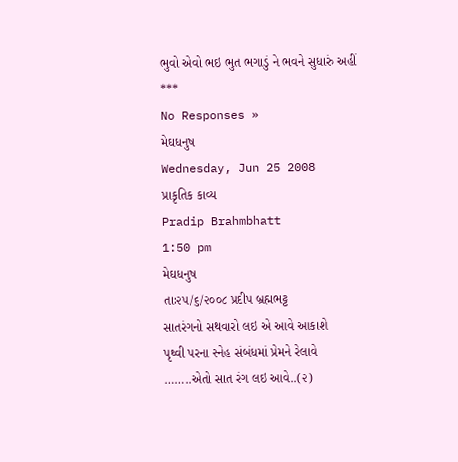ભુવો એવો ભઇ ભુત ભગાડું ને ભવને સુધારું અહીં
***
No Responses »
મેઘધનુષ
Wednesday, Jun 25 2008
પ્રાકૃતિક કાવ્ય
Pradip Brahmbhatt
1:50 pm
મેઘધનુષ
તાઃ૨૫/૬/૨૦૦૮ પ્રદીપ બ્રહ્મભટ્ટ
સાતરંગનો સથવારો લઇ એ આવે આકાશે
પૃથ્વી પરના સ્નેહ સંબંધમાં પ્રેમને રેલાવે
……..એતો સાત રંગ લઇ આવે..(૨)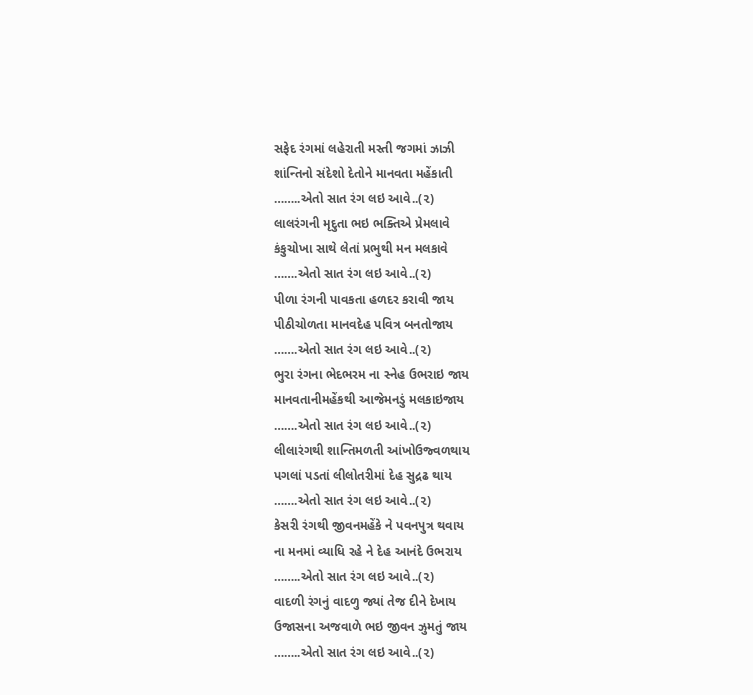સફેદ રંગમાં લહેરાતી મસ્તી જગમાં ઝાઝી
શાંન્તિનો સંદેશો દેતોને માનવતા મહેંકાતી
……..એતો સાત રંગ લઇ આવે..(૨)
લાલરંગની મૃદુતા ભઇ ભક્તિએ પ્રેમલાવે
કંકુચોખા સાથે લેતાં પ્રભુથી મન મલકાવે
…….એતો સાત રંગ લઇ આવે..(૨)
પીળા રંગની પાવકતા હળદર કરાવી જાય
પીઠીચોળતા માનવદેહ પવિત્ર બનતોજાય
…….એતો સાત રંગ લઇ આવે..(૨)
ભુરા રંગના ભેદભરમ ના સ્નેહ ઉભરાઇ જાય
માનવતાનીમહેંકથી આજેમનડું મલકાઇજાય
…….એતો સાત રંગ લઇ આવે..(૨)
લીલારંગથી શાન્તિમળતી આંખોઉજ્વળથાય
પગલાં પડતાં લીલોતરીમાં દેહ સુદ્રઢ થાય
…….એતો સાત રંગ લઇ આવે..(૨)
કેસરી રંગથી જીવનમહેંકે ને પવનપુત્ર થવાય
ના મનમાં વ્યાધિ રહે ને દેહ આનંદે ઉભરાય
……..એતો સાત રંગ લઇ આવે..(૨)
વાદળી રંગનું વાદળુ જ્યાં તેજ દીને દેખાય
ઉજાસના અજવાળે ભઇ જીવન ઝુમતું જાય
……..એતો સાત રંગ લઇ આવે..(૨)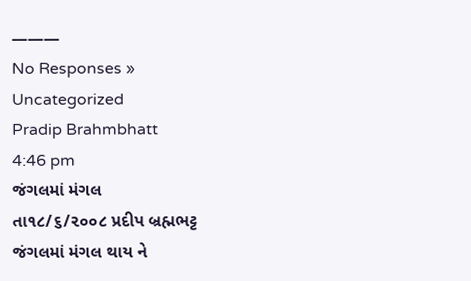———
No Responses »
Uncategorized
Pradip Brahmbhatt
4:46 pm
જંગલમાં મંગલ
તા૧૮/૬/૨૦૦૮ પ્રદીપ બ્રહ્મભટ્ટ
જંગલમાં મંગલ થાય ને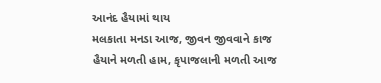આનંદ હૈયામાં થાય
મલકાતા મનડા આજ, જીવન જીવવાને કાજ
હૈયાને મળતી હામ, કૃપાજલાની મળતી આજ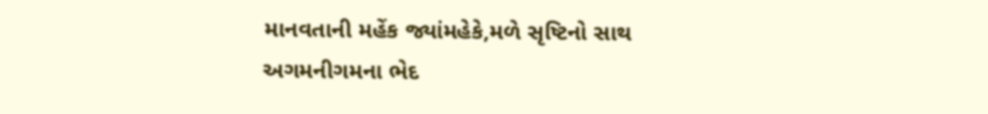માનવતાની મહેંક જ્યાંમહેકે,મળે સૃષ્ટિનો સાથ
અગમનીગમના ભેદ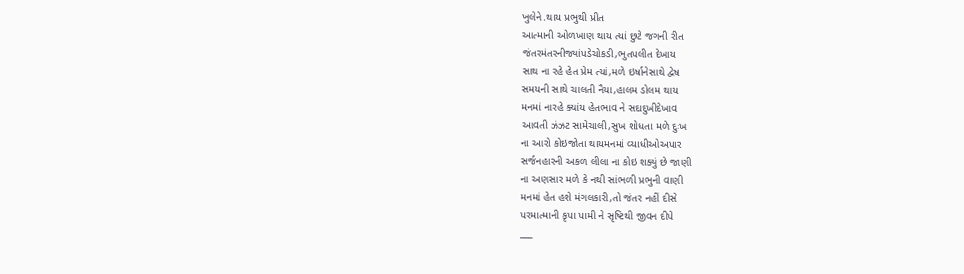ખુલેને.થાય પ્રભુથી પ્રીત
આત્માની ઓળખાણ થાય ત્યાં છુટે જગની રીત
જંતરમંતરનીજ્યાંપડેચોકડી,ભુતપલીત દેખાય
સાથ ના રહે હેત પ્રેમ ત્યાં,મળે ઇર્ષાનેસાથે દ્વેષ
સમયની સાથે ચાલતી નૈયા,હાલમ ડોલમ થાય
મનમાં નારહે ક્યાંય હેતભાવ ને સદાદુખીદેખાવ
આવતી ઝંઝટ સામેચાલી,સુખ શોધતા મળે દુઃખ
ના આરો કોઇજોતા થાયમનમાં વ્યાધીઓઅપાર
સર્જનહારની અકળ લીલા ના કોઇ શક્યું છે જાણી
ના અણસાર મળે કે નથી સાંભળી પ્રભુની વાણી
મનમાં હેત હશે મંગલકારી,તો જંતર નહીં દીસે
પરમાત્માની કૃપા પામી ને સૃષ્ટિથી જીવન દીપે
___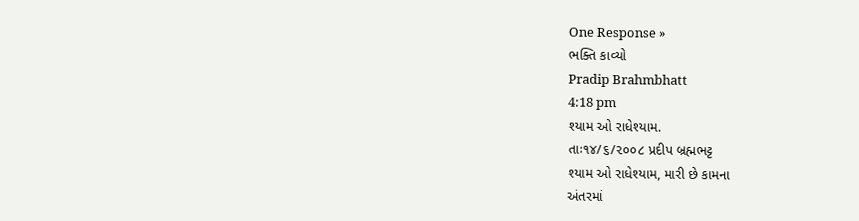One Response »
ભક્તિ કાવ્યો
Pradip Brahmbhatt
4:18 pm
શ્યામ ઓ રાધેશ્યામ.
તાઃ૧૪/૬/૨૦૦૮ પ્રદીપ બ્રહ્મભટ્ટ
શ્યામ ઓ રાધેશ્યામ, મારી છે કામના
અંતરમાં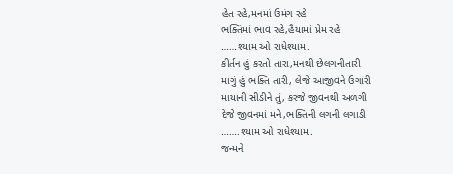હેત રહે,મનમાં ઉમંગ રહે
ભક્તિંમાં ભાવ રહે,હૈયામાં પ્રેમ રહે
……શ્યામ ઓ રાધેશ્યામ.
કીર્તન હું કરતો તારા,મનથી છેલગનીતારી
માગું હું ભક્તિ તારી, લેજે આજીવને ઉગારી
માયાની સીડીને તું, કરજે જીવનથી અળગી
દેજે જીવનમાં મને,ભક્તિની લગની લગાડી
…….શ્યામ ઓ રાધેશ્યામ.
જન્મને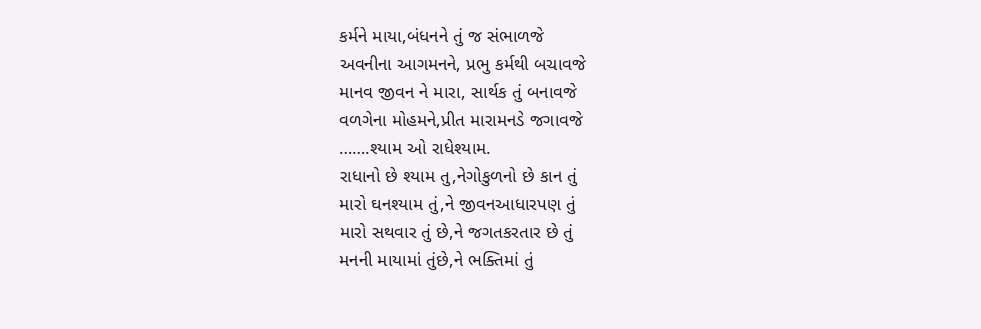કર્મને માયા,બંધનને તું જ સંભાળજે
અવનીના આગમનને, પ્રભુ કર્મથી બચાવજે
માનવ જીવન ને મારા, સાર્થક તું બનાવજે
વળગેના મોહમને,પ્રીત મારામનડે જગાવજે
…….શ્યામ ઓ રાધેશ્યામ.
રાધાનો છે શ્યામ તુ,નેગોકુળનો છે કાન તું
મારો ઘનશ્યામ તું,ને જીવનઆધારપણ તું
મારો સથવાર તું છે,ને જગતકરતાર છે તું
મનની માયામાં તુંછે,ને ભક્તિમાં તું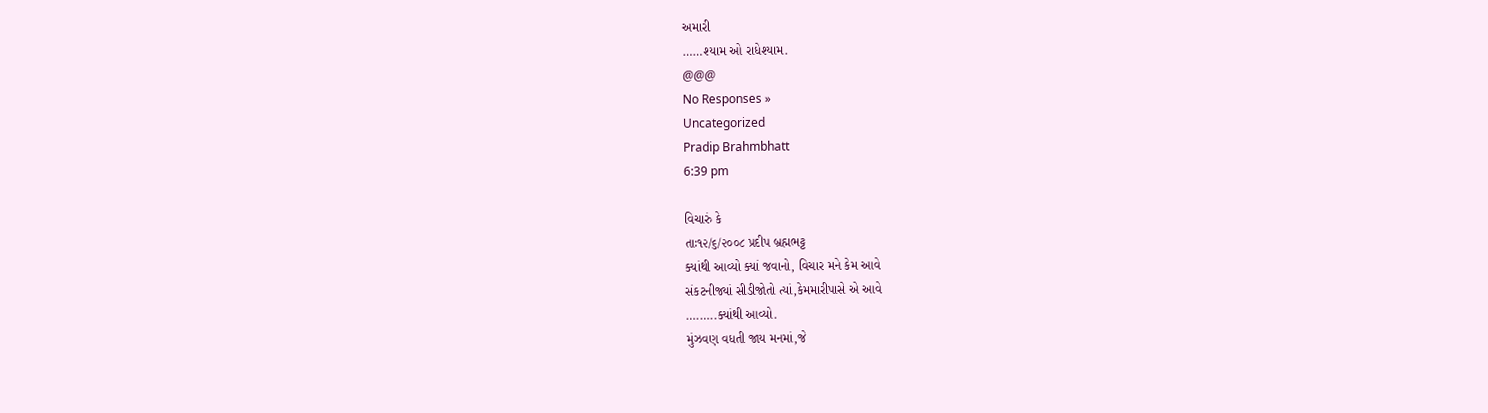અમારી
……શ્યામ ઓ રાધેશ્યામ.
@@@
No Responses »
Uncategorized
Pradip Brahmbhatt
6:39 pm

વિચારું કે
તાઃ૧૨/૬/૨૦૦૮ પ્રદીપ બ્રહ્મભટ્ટ
ક્યાંથી આવ્યો ક્યાં જવાનો, વિચાર મને કેમ આવે
સંકટનીજ્યાં સીડીજોતો ત્યાં,કેમમારીપાસે એ આવે
….…..ક્યાંથી આવ્યો.
મુંઝવણ વધતી જાય મનમાં,જે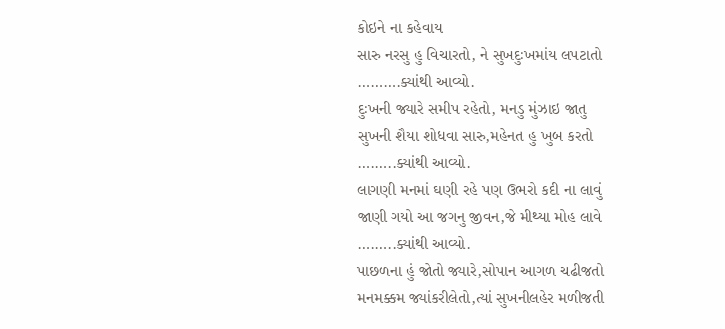કોઇને ના કહેવાય
સારુ નરસુ હુ વિચારતો, ને સુખદુઃખમાંય લપટાતો
……….ક્યાંથી આવ્યો.
દુઃખની જ્યારે સમીપ રહેતો, મનડુ મુંઝાઇ જાતુ
સુખની શૈયા શોધવા સારુ,મહેનત હુ ખુબ કરતો
….…..ક્યાંથી આવ્યો.
લાગણી મનમાં ઘણી રહે પણ ઉભરો કદી ના લાવું
જાણી ગયો આ જગનુ જીવન,જે મીથ્યા મોહ લાવે
….…..ક્યાંથી આવ્યો.
પાછળના હું જોતો જ્યારે,સોપાન આગળ ચઢીજતો
મનમક્કમ જ્યાંકરીલેતો,ત્યાં સુખનીલહેર મળીજતી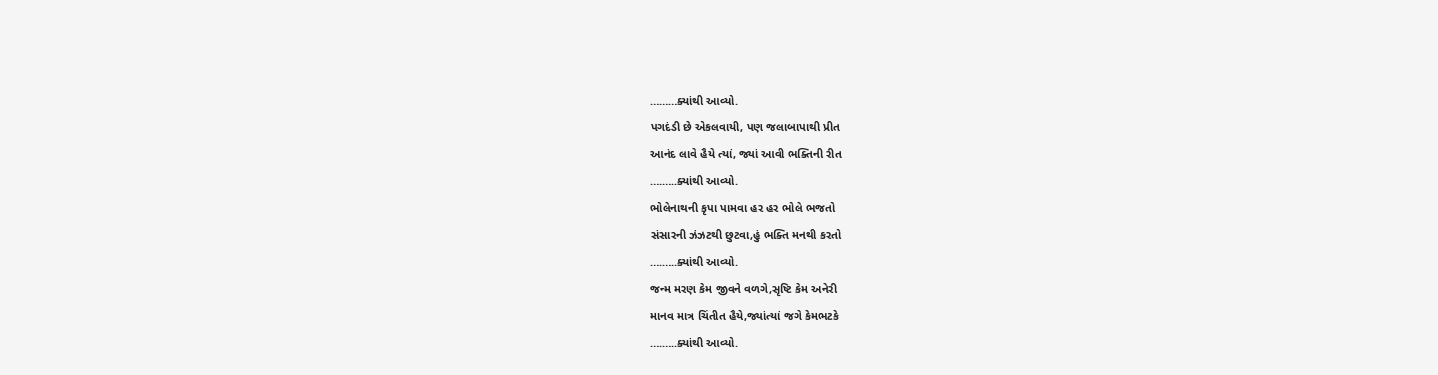………ક્યાંથી આવ્યો.
પગદંડી છે એકલવાયી, પણ જલાબાપાથી પ્રીત
આનંદ લાવે હૈયે ત્યાં, જ્યાં આવી ભક્તિની રીત
….…..ક્યાંથી આવ્યો.
ભોલેનાથની કૃપા પામવા હર હર ભોલે ભજતો
સંસારની ઝંઝટથી છુટવા,હું ભક્તિ મનથી કરતો
….…..ક્યાંથી આવ્યો.
જન્મ મરણ કેમ જીવને વળગે,સૃષ્ટિ કેમ અનેરી
માનવ માત્ર ચિંતીત હૈયે,જ્યાંત્યાં જગે કેમભટકે
….…..ક્યાંથી આવ્યો.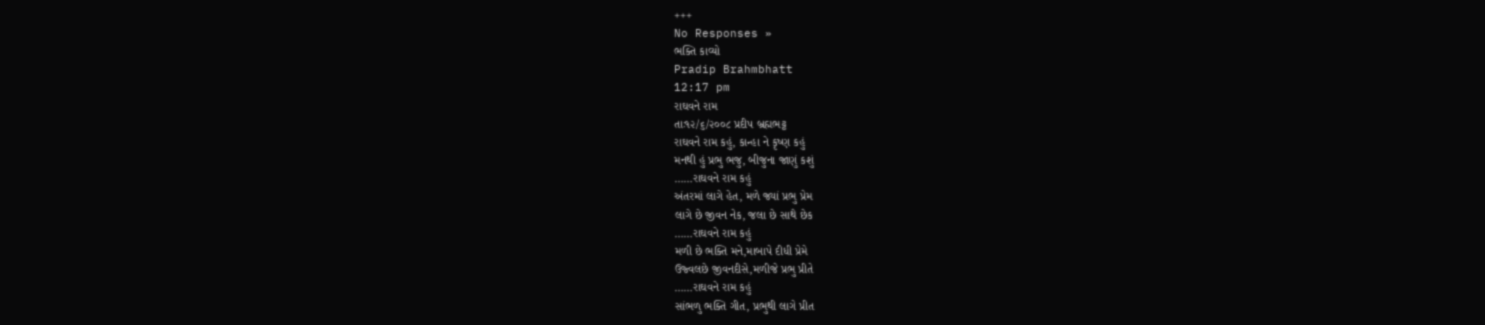+++
No Responses »
ભક્તિ કાવ્યો
Pradip Brahmbhatt
12:17 pm
રાઘવને રામ
તાઃ૧૨/૬/૨૦૦૮ પ્રદીપ બ્રહ્મભટ્ટ
રાઘવને રામ કહું, કાન્હા ને કૃષ્ણ કહું
મનથી હું પ્રભુ ભજુ, બીજુના જાણું કશું
……રાઘવને રામ કહું
અંતરમાં લાગે હેત, મળે જ્યાં પ્રભુ પ્રેમ
લાગે છે જીવન નેક, જલા છે સાથે છેક
……રાઘવને રામ કહું
મળી છે ભક્તિ મને,માબાપે દીધી પ્રેમે
ઉજ્વલછે જીવનદીસે,મળીજે પ્રભુ પ્રીતે
……રાઘવને રામ કહું
સાંભળુ ભક્તિ ગીત, પ્રભુથી લાગે પ્રીત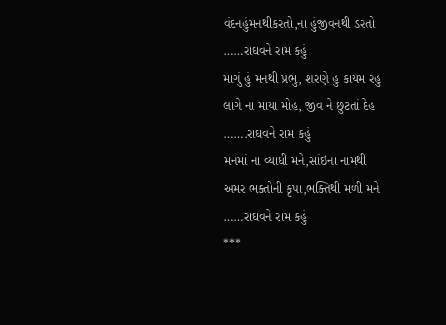વંદનહુંમનથીકરતો,ના હુંજીવનથી ડરતો
……રાઘવને રામ કહું
માગું હું મનથી પ્રભુ, શરણે હુ કાયમ રહુ
લાગે ના માયા મોહ, જીવ ને છુટતાં દેહ
…….રાઘવને રામ કહું
મનમાં ના વ્યાધી મને,સાંઇના નામથી
અમર ભક્તોની કૃપા,ભક્તિથી મળી મને
……રાઘવને રામ કહું
***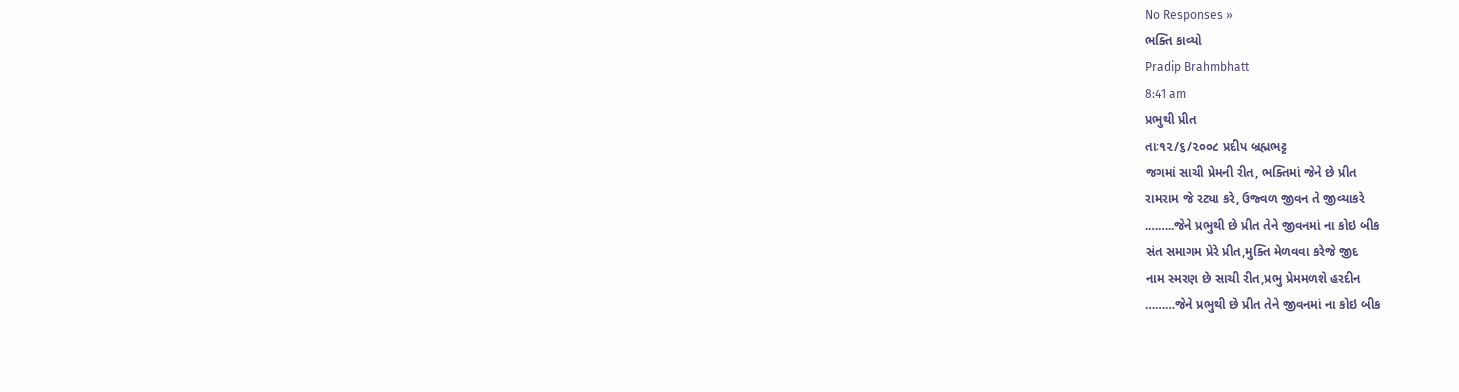No Responses »
ભક્તિ કાવ્યો
Pradip Brahmbhatt
8:41 am
પ્રભુથી પ્રીત
તાઃ૧૨/૬/૨૦૦૮ પ્રદીપ બ્રહ્મભટ્ટ
જગમાં સાચી પ્રેમની રીત, ભક્તિમાં જેને છે પ્રીત
રામરામ જે રટ્યા કરે, ઉજ્વળ જીવન તે જીવ્યાકરે
.……..જેને પ્રભુથી છે પ્રીત તેને જીવનમાં ના કોઇ બીક
સંત સમાગમ પ્રેરે પ્રીત,મુક્તિ મેળવવા કરેજે જીદ
નામ સ્મરણ છે સાચી રીત,પ્રભુ પ્રેમમળશે હરદીન
………જેને પ્રભુથી છે પ્રીત તેને જીવનમાં ના કોઇ બીક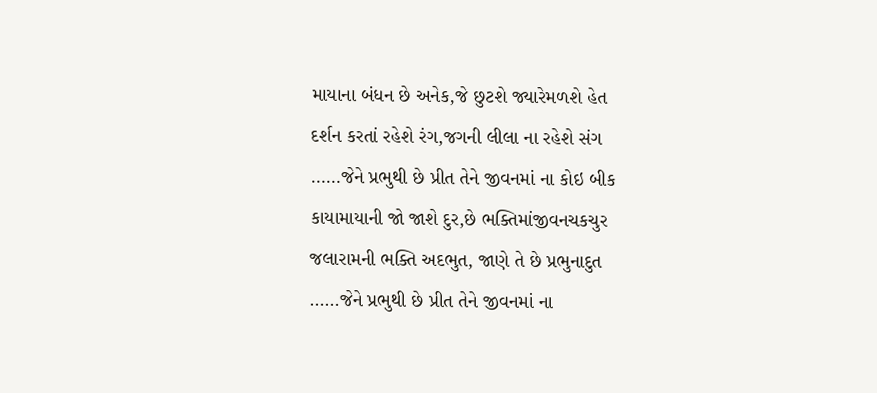માયાના બંધન છે અનેક,જે છુટશે જ્યારેમળશે હેત
દર્શન કરતાં રહેશે રંગ,જગની લીલા ના રહેશે સંગ
……જેને પ્રભુથી છે પ્રીત તેને જીવનમાં ના કોઇ બીક
કાયામાયાની જો જાશે દુર,છે ભક્તિમાંજીવનચકચુર
જલારામની ભક્તિ અદભુત, જાણે તે છે પ્રભુનાદુત
……જેને પ્રભુથી છે પ્રીત તેને જીવનમાં ના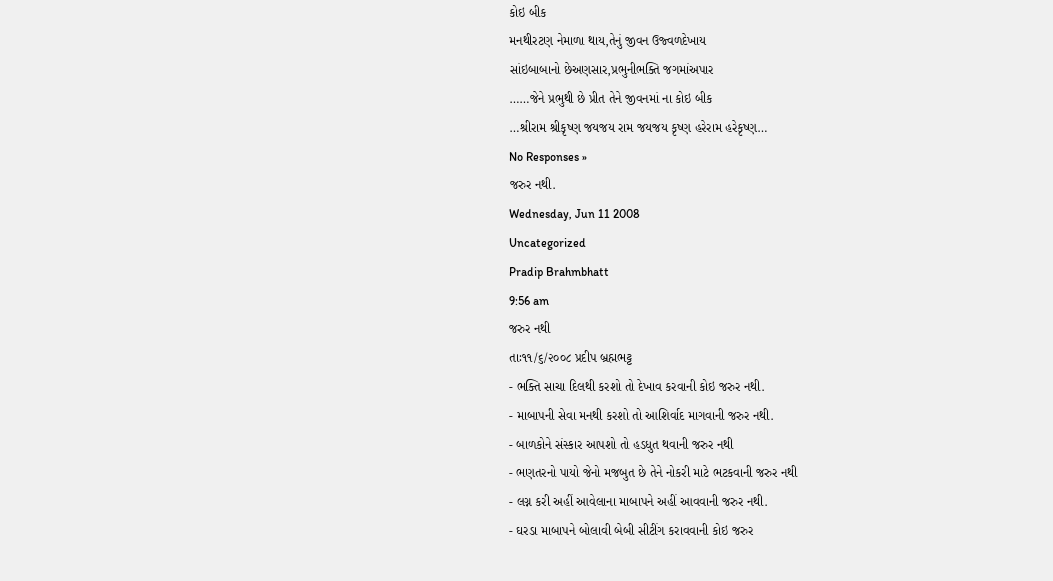કોઇ બીક
મનથીરટણ નેમાળા થાય,તેનું જીવન ઉજ્વળદેખાય
સાંઇબાબાનો છેઅણસાર,પ્રભુનીભક્તિ જગમાંઅપાર
……જેને પ્રભુથી છે પ્રીત તેને જીવનમાં ના કોઇ બીક
…શ્રીરામ શ્રીકૃષ્ણ જયજય રામ જયજય કૃષ્ણ હરેરામ હરેકૃષ્ણ…
No Responses »
જરુર નથી.
Wednesday, Jun 11 2008
Uncategorized
Pradip Brahmbhatt
9:56 am
જરુર નથી
તાઃ૧૧/૬/૨૦૦૮ પ્રદીપ બ્રહ્મભટ્ટ
- ભક્તિ સાચા દિલથી કરશો તો દેખાવ કરવાની કોઇ જરુર નથી.
- માબાપની સેવા મનથી કરશો તો આશિર્વાદ માગવાની જરુર નથી.
- બાળકોને સંસ્કાર આપશો તો હડધુત થવાની જરુર નથી
- ભણતરનો પાયો જેનો મજબુત છે તેને નોકરી માટે ભટકવાની જરુર નથી
- લગ્ન કરી અહીં આવેલાના માબાપને અહીં આવવાની જરુર નથી.
- ઘરડા માબાપને બોલાવી બેબી સીટીંગ કરાવવાની કોઇ જરુર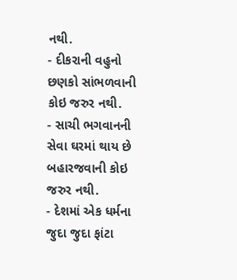નથી.
- દીકરાની વહુનો છણકો સાંભળવાની કોઇ જરુર નથી.
- સાચી ભગવાનની સેવા ઘરમાં થાય છે બહારજવાની કોઇ જરુર નથી.
- દેશમાં એક ધર્મના જુદા જુદા ફાંટા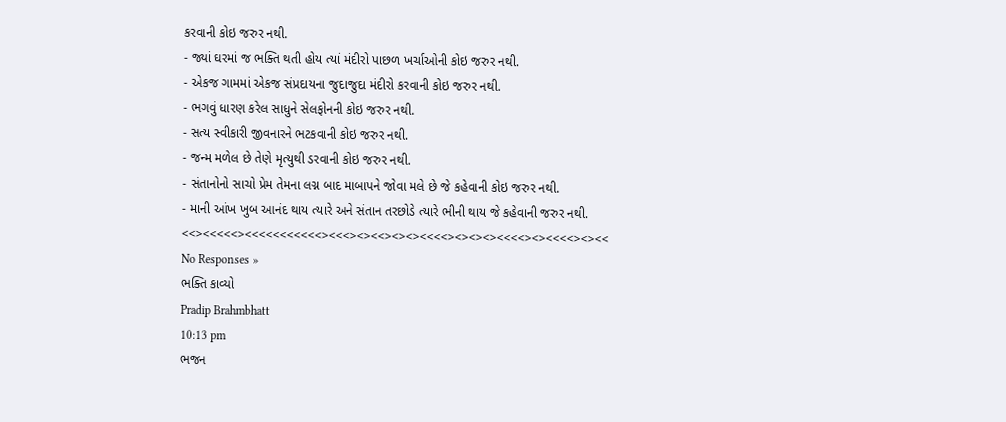કરવાની કોઇ જરુર નથી.
- જ્યાં ઘરમાં જ ભક્તિ થતી હોય ત્યાં મંદીરો પાછળ ખર્ચાઓની કોઇ જરુર નથી.
- એકજ ગામમાં એકજ સંપ્રદાયના જુદાજુદા મંદીરો કરવાની કોઇ જરુર નથી.
- ભગવું ધારણ કરેલ સાધુને સેલફોનની કોઇ જરુર નથી.
- સત્ય સ્વીકારી જીવનારને ભટકવાની કોઇ જરુર નથી.
- જન્મ મળેલ છે તેણે મૃત્યુથી ડરવાની કોઇ જરુર નથી.
- સંતાનોનો સાચો પ્રેમ તેમના લગ્ન બાદ માબાપને જોવા મલે છે જે કહેવાની કોઇ જરુર નથી.
- માની આંખ ખુબ આનંદ થાય ત્યારે અને સંતાન તરછોડે ત્યારે ભીની થાય જે કહેવાની જરુર નથી.
<<><<<<<><<<<<<<<<<<><<<><><<><><><<<<><><><><<<<><><<<<><><<
No Responses »
ભક્તિ કાવ્યો
Pradip Brahmbhatt
10:13 pm
ભજન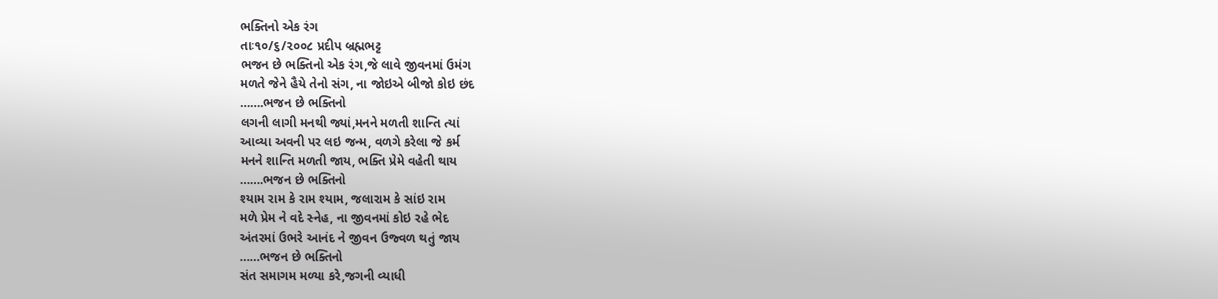ભક્તિનો એક રંગ
તાઃ૧૦/૬/૨૦૦૮ પ્રદીપ બ્રહ્મભટ્ટ
ભજન છે ભક્તિનો એક રંગ,જે લાવે જીવનમાં ઉમંગ
મળતે જેને હૈયે તેનો સંગ, ના જોઇએ બીજો કોઇ છંદ
…….ભજન છે ભક્તિનો
લગની લાગી મનથી જ્યાં,મનને મળતી શાન્તિ ત્યાં
આવ્યા અવની પર લઇ જન્મ, વળગે કરેલા જે કર્મ
મનને શાન્તિ મળતી જાય, ભક્તિ પ્રેમે વહેતી થાય
…….ભજન છે ભક્તિનો
શ્યામ રામ કે રામ શ્યામ, જલારામ કે સાંઇ રામ
મળે પ્રેમ ને વદે સ્નેહ, ના જીવનમાં કોઇ રહે ભેદ
અંતરમાં ઉભરે આનંદ ને જીવન ઉજ્વળ થતું જાય
……ભજન છે ભક્તિનો
સંત સમાગમ મળ્યા કરે,જગની વ્યાધી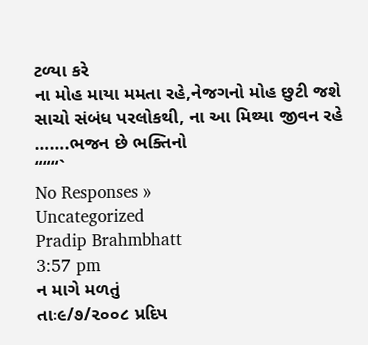ટળ્યા કરે
ના મોહ માયા મમતા રહે,નેજગનો મોહ છુટી જશે
સાચો સંબંધ પરલોકથી, ના આ મિથ્યા જીવન રહે
…….ભજન છે ભક્તિનો
“““`
No Responses »
Uncategorized
Pradip Brahmbhatt
3:57 pm
ન માગે મળતું
તાઃ૯/૭/૨૦૦૮ પ્રદિપ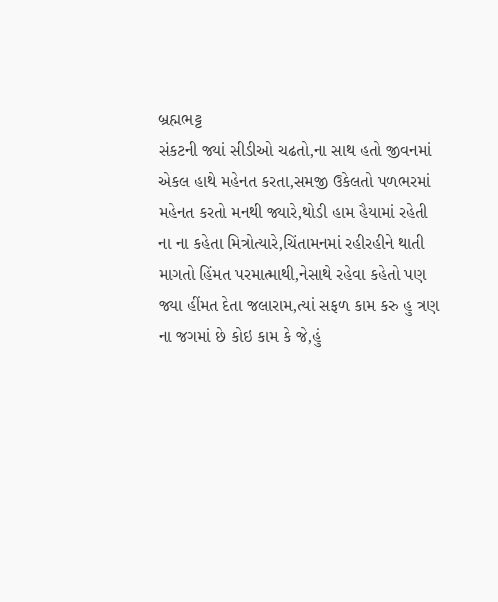બ્રહ્મભટ્ટ
સંકટની જ્યાં સીડીઓ ચઢતો,ના સાથ હતો જીવનમાં
એકલ હાથે મહેનત કરતા,સમજી ઉકેલતો પળભરમાં
મહેનત કરતો મનથી જ્યારે,થોડી હામ હૈયામાં રહેતી
ના ના કહેતા મિત્રોત્યારે,ચિંતામનમાં રહીરહીને થાતી
માગતો હિંમત પરમાત્માથી,નેસાથે રહેવા કહેતો પણ
જ્યા હીંમત દેતા જલારામ,ત્યાં સફળ કામ કરુ હુ ત્રણ
ના જગમાં છે કોઇ કામ કે જે,હું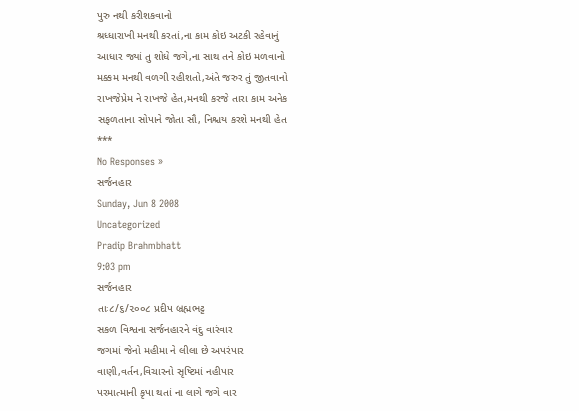પુરુ નથી કરીશકવાનો
શ્રધ્ધારાખી મનથી કરતાં,ના કામ કોઇ અટકી રહેવાનું
આધાર જ્યાં તુ શોધે જગે,ના સાથ તને કોઇ મળવાનો
મક્કમ મનથી વળગી રહીશતો,અંતે જરુર તું જીતવાનો
રાખજેપ્રેમ ને રાખજે હેત,મનથી કરજે તારા કામ અનેક
સફળતાના સોપાને જોતા સૌ, નિશ્ચય કરશે મનથી હેત
***
No Responses »
સર્જનહાર
Sunday, Jun 8 2008
Uncategorized
Pradip Brahmbhatt
9:03 pm
સર્જનહાર
તાઃ૮/૬/૨૦૦૮ પ્રદીપ બ્રહ્મભટ્ટ
સકળ વિશ્વના સર્જનહારને વંદુ વારંવાર
જગમાં જેનો મહીમા ને લીલા છે અપરંપાર
વાણી,વર્તન,વિચારનો સૃષ્ટિમાં નહીપાર
પરમાત્માની કૃપા થતાં ના લાગે જગે વાર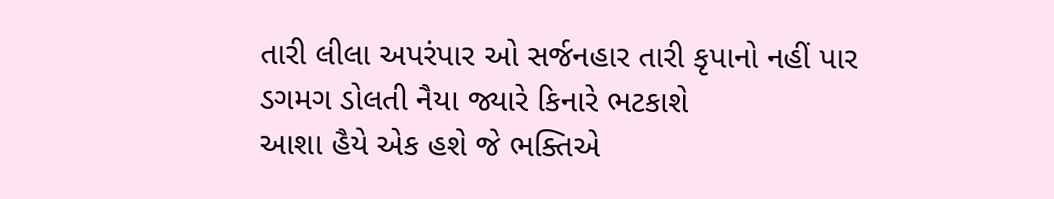તારી લીલા અપરંપાર ઓ સર્જનહાર તારી કૃપાનો નહીં પાર
ડગમગ ડોલતી નૈયા જ્યારે કિનારે ભટકાશે
આશા હૈયે એક હશે જે ભક્તિએ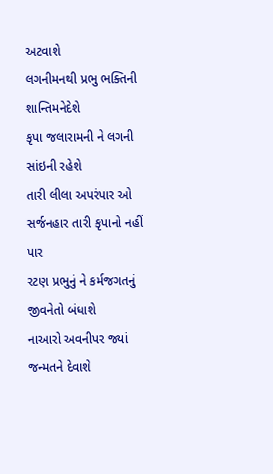અટવાશે
લગનીમનથી પ્રભુ ભક્તિની શાન્તિમનેદેશે
કૃપા જલારામની ને લગની સાંઇની રહેશે
તારી લીલા અપરંપાર ઓ સર્જનહાર તારી કૃપાનો નહીં પાર
રટણ પ્રભુનું ને કર્મજગતનું જીવનેતો બંધાશે
નાઆરો અવનીપર જ્યાં જન્મતને દેવાશે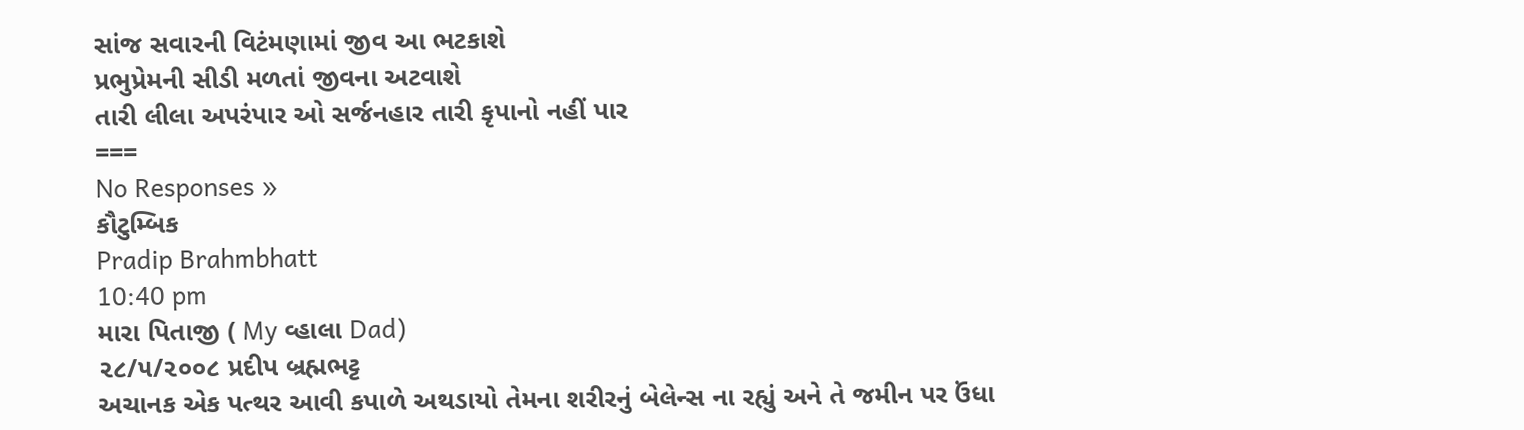સાંજ સવારની વિટંમણામાં જીવ આ ભટકાશે
પ્રભુપ્રેમની સીડી મળતાં જીવના અટવાશે
તારી લીલા અપરંપાર ઓ સર્જનહાર તારી કૃપાનો નહીં પાર
===
No Responses »
કૌટુમ્બિક
Pradip Brahmbhatt
10:40 pm
મારા પિતાજી ( My વ્હાલા Dad)
૨૮/૫/૨૦૦૮ પ્રદીપ બ્રહ્મભટ્ટ
અચાનક એક પત્થર આવી કપાળે અથડાયો તેમના શરીરનું બેલેન્સ ના રહ્યું અને તે જમીન પર ઉંધા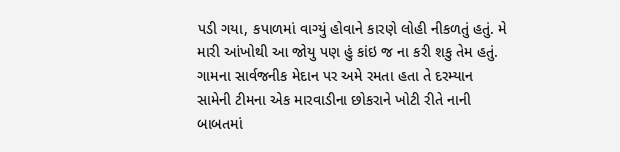પડી ગયા, કપાળમાં વાગ્યું હોવાને કારણે લોહી નીકળતું હતું. મે મારી આંખોથી આ જોયુ પણ હું કાંઇ જ ના કરી શકુ તેમ હતું. ગામના સાર્વજનીક મેદાન પર અમે રમતા હતા તે દરમ્યાન સામેની ટીમના એક મારવાડીના છોકરાને ખોટી રીતે નાની બાબતમાં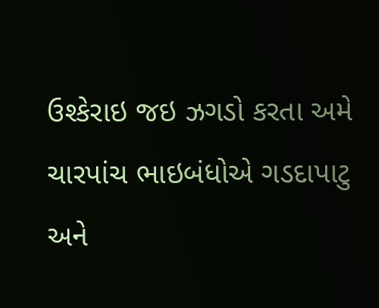ઉશ્કેરાઇ જઇ ઝગડો કરતા અમે ચારપાંચ ભાઇબંધોએ ગડદાપાટુ અને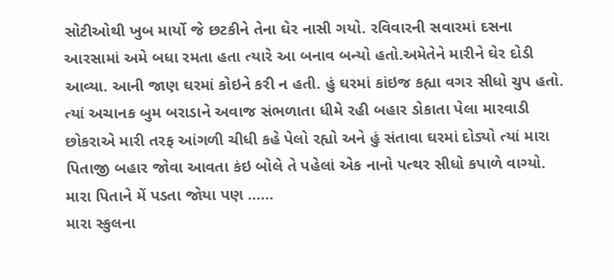સોટીઓથી ખુબ માર્યો જે છટકીને તેના ઘેર નાસી ગયો. રવિવારની સવારમાં દસના આરસામાં અમે બધા રમતા હતા ત્યારે આ બનાવ બન્યો હતો.અમેતેને મારીને ઘેર દોડી આવ્યા. આની જાણ ઘરમાં કોઇને કરી ન હતી. હું ઘરમાં કાંઇજ કહ્યા વગર સીધો ચુપ હતો. ત્યાં અચાનક બુમ બરાડાને અવાજ સંભળાતા ધીમે રહી બહાર ડોકાતા પેલા મારવાડી છોકરાએ મારી તરફ આંગળી ચીધી કહે પેલો રહ્યો અને હું સંતાવા ઘરમાં દોડ્યો ત્યાં મારા પિતાજી બહાર જોવા આવતા કંઇ બોલે તે પહેલાં એક નાનો પત્થર સીધો કપાળે વાગ્યો. મારા પિતાને મેં પડતા જોયા પણ ……
મારા સ્કુલના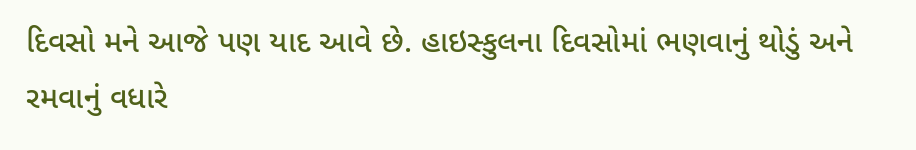દિવસો મને આજે પણ યાદ આવે છે. હાઇસ્કુલના દિવસોમાં ભણવાનું થોડું અને રમવાનું વધારે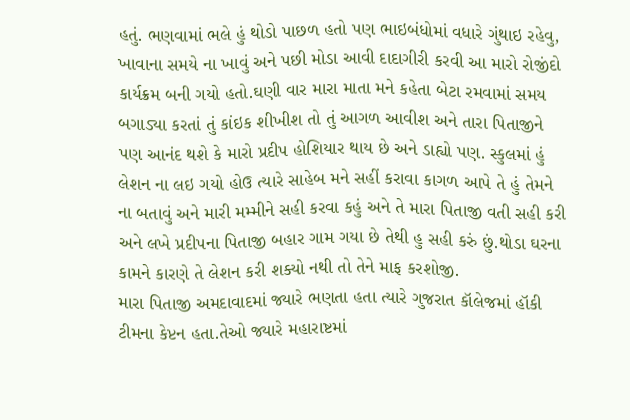હતું. ભણવામાં ભલે હું થોડો પાછળ હતો પણ ભાઇબંધોમાં વધારે ગુંથાઇ રહેવુ, ખાવાના સમયે ના ખાવું અને પછી મોડા આવી દાદાગીરી કરવી આ મારો રોજીંદો કાર્યક્રમ બની ગયો હતો.ઘણી વાર મારા માતા મને કહેતા બેટા રમવામાં સમય બગાડ્યા કરતાં તું કાંઇક શીખીશ તો તું આગળ આવીશ અને તારા પિતાજીને પણ આનંદ થશે કે મારો પ્રદીપ હોશિયાર થાય છે અને ડાહ્યો પણ. સ્કુલમાં હું લેશન ના લઇ ગયો હોઉ ત્યારે સાહેબ મને સહીં કરાવા કાગળ આપે તે હું તેમને ના બતાવું અને મારી મમ્મીને સહી કરવા કહું અને તે મારા પિતાજી વતી સહી કરી અને લખે પ્રદીપના પિતાજી બહાર ગામ ગયા છે તેથી હુ સહી કરું છું.થોડા ઘરના કામને કારણે તે લેશન કરી શક્યો નથી તો તેને માફ કરશોજી.
મારા પિતાજી અમદાવાદમાં જ્યારે ભણતા હતા ત્યારે ગુજરાત કૉલેજમાં હૉકી ટીમના કેપ્ટન હતા.તેઓ જ્યારે મહારાષ્ટમાં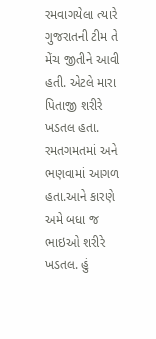રમવાગયેલા ત્યારે ગુજરાતની ટીમ તે મેંચ જીતીને આવી હતી. એટલે મારા પિતાજી શરીરે ખડતલ હતા. રમતગમતમાં અને ભણવામાં આગળ હતા.આને કારણે અમે બધા જ ભાઇઓ શરીરે ખડતલ. હું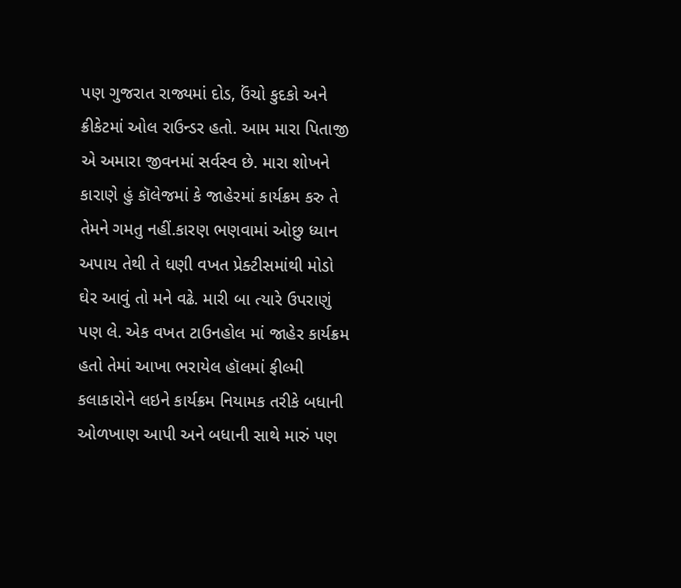પણ ગુજરાત રાજ્યમાં દોડ, ઉંચો કુદકો અને ક્રીકેટમાં ઓલ રાઉન્ડર હતો. આમ મારા પિતાજી એ અમારા જીવનમાં સર્વસ્વ છે. મારા શોખને કારાણે હું કૉલેજમાં કે જાહેરમાં કાર્યક્રમ કરુ તે તેમને ગમતુ નહીં.કારણ ભણવામાં ઓછુ ધ્યાન અપાય તેથી તે ધણી વખત પ્રેક્ટીસમાંથી મોડો ઘેર આવું તો મને વઢે. મારી બા ત્યારે ઉપરાણું પણ લે. એક વખત ટાઉનહોલ માં જાહેર કાર્યક્રમ હતો તેમાં આખા ભરાયેલ હૉલમાં ફીલ્મી કલાકારોને લઇને કાર્યક્રમ નિયામક તરીકે બધાની ઓળખાણ આપી અને બધાની સાથે મારું પણ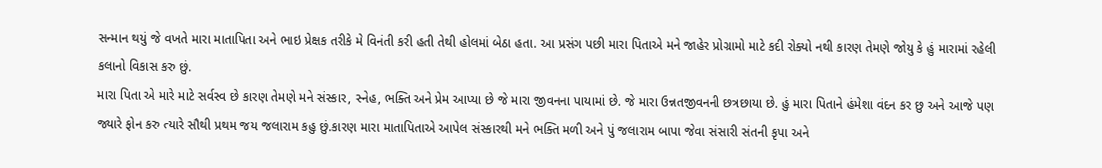સન્માન થયું જે વખતે મારા માતાપિતા અને ભાઇ પ્રેક્ષક તરીકે મે વિનંતી કરી હતી તેથી હોલમાં બેઠા હતા. આ પ્રસંગ પછી મારા પિતાએ મને જાહેર પ્રોગ્રામો માટે કદી રોક્યો નથી કારણ તેમણે જોયુ કે હું મારામાં રહેલી કલાનો વિકાસ કરુ છું.
મારા પિતા એ મારે માટે સર્વસ્વ છે કારણ તેમણે મને સંસ્કાર, સ્નેહ, ભક્તિ અને પ્રેમ આપ્યા છે જે મારા જીવનના પાયામાં છે. જે મારા ઉન્નતજીવનની છત્રછાયા છે. હું મારા પિતાને હંમેશા વંદન કર છુ અને આજે પણ જ્યારે ફોન કરુ ત્યારે સૌથી પ્રથમ જય જલારામ કહુ છું.કારણ મારા માતાપિતાએ આપેલ સંસ્કારથી મને ભક્તિ મળી અને પું જલારામ બાપા જેવા સંસારી સંતની કૃપા અને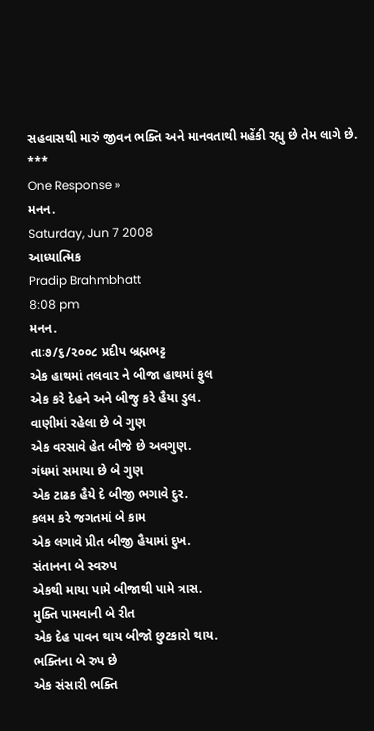સહવાસથી મારું જીવન ભક્તિ અને માનવતાથી મહેંકી રહ્યુ છે તેમ લાગે છે.
***
One Response »
મનન.
Saturday, Jun 7 2008
આધ્યાત્મિક
Pradip Brahmbhatt
8:08 pm
મનન.
તાઃ૭/૬/૨૦૦૮ પ્રદીપ બ્રહ્મભટ્ટ
એક હાથમાં તલવાર ને બીજા હાથમાં ફુલ
એક કરે દેહને અને બીજુ કરે હૈયા ડુલ.
વાણીમાં રહેલા છે બે ગુણ
એક વરસાવે હેત બીજે છે અવગુણ.
ગંધમાં સમાયા છે બે ગુણ
એક ટાઢક હૈયે દે બીજી ભગાવે દુર.
કલમ કરે જગતમાં બે કામ
એક લગાવે પ્રીત બીજી હૈયામાં દુખ.
સંતાનના બે સ્વરુપ
એકથી માયા પામે બીજાથી પામે ત્રાસ.
મુક્તિ પામવાની બે રીત
એક દેહ પાવન થાય બીજો છુટકારો થાય.
ભક્તિના બે રુપ છે
એક સંસારી ભક્તિ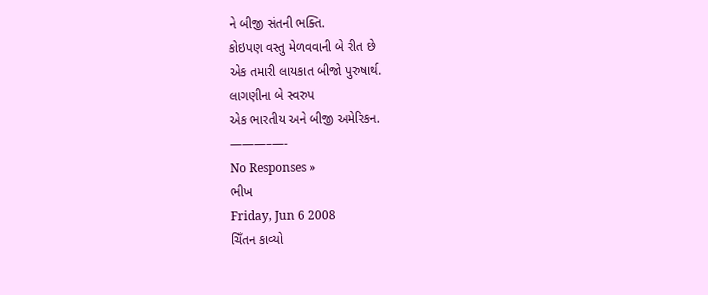ને બીજી સંતની ભક્તિ.
કોઇપણ વસ્તુ મેળવવાની બે રીત છે
એક તમારી લાયકાત બીજો પુરુષાર્થ.
લાગણીના બે સ્વરુપ
એક ભારતીય અને બીજી અમેરિકન.
———–—-
No Responses »
ભીખ
Friday, Jun 6 2008
ચિઁતન કાવ્યો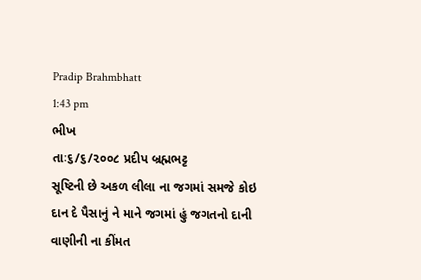Pradip Brahmbhatt
1:43 pm
ભીખ
તાઃ૬/૬/૨૦૦૮ પ્રદીપ બ્રહ્મભટ્ટ
સૂષ્ટિની છે અકળ લીલા ના જગમાં સમજે કોઇ
દાન દે પૈસાનું ને માને જગમાં હું જગતનો દાની
વાણીની ના કીંમત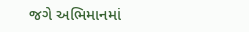જગે અભિમાનમાં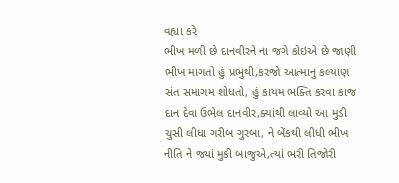વહ્યા કરે
ભીખ મળી છે દાનવીરને ના જગે કોઇએ છે જાણી
ભીખ માગતો હું પ્રભુથી,કરજો આત્માનુ કલ્યાણ
સંત સમાગમ શોધતો, હું કાયમ ભક્તિ કરવા કાજ
દાન દેવા ઉભેલ દાનવીર,ક્યાંથી લાવ્યો આ મુડી
ચુસી લીધા ગરીબ ગુરબા, ને બેંકથી લીધી ભીખ
નીતિ ને જ્યાં મુકી બાજુએ,ત્યાં ભરી તિજોરી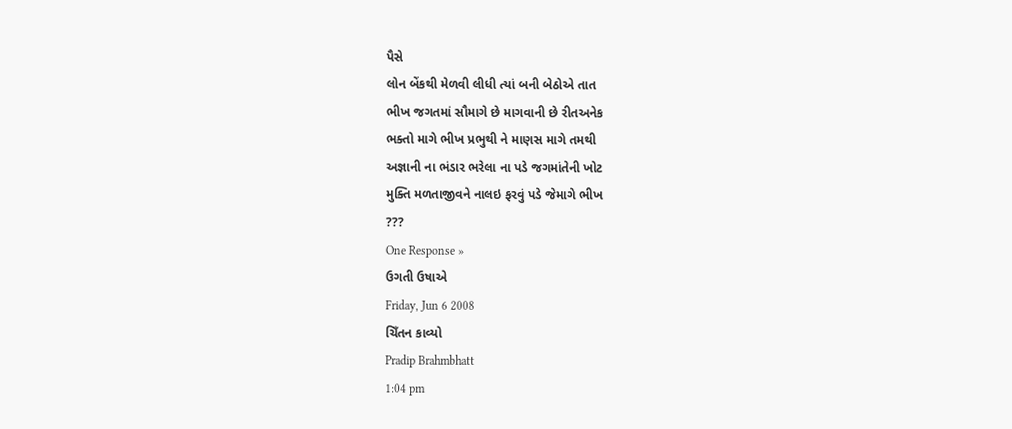પૈસે
લોન બેંકથી મેળવી લીધી ત્યાં બની બેઠોએ તાત
ભીખ જગતમાં સૌમાગે છે માગવાની છે રીતઅનેક
ભક્તો માગે ભીખ પ્રભુથી ને માણસ માગે તમથી
અજ્ઞાની ના ભંડાર ભરેલા ના પડે જગમાંતેની ખોટ
મુક્તિ મળતાજીવને નાલઇ ફરવું પડે જેમાગે ભીખ
???
One Response »
ઉગતી ઉષાએ
Friday, Jun 6 2008
ચિઁતન કાવ્યો
Pradip Brahmbhatt
1:04 pm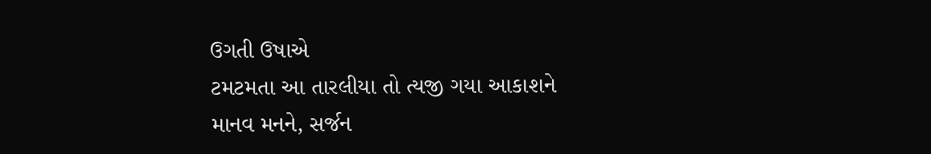ઉગતી ઉષાએ
ટમટમતા આ તારલીયા તો ત્યજી ગયા આકાશને
માનવ મનને, સર્જન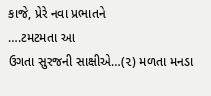કાજે, પ્રેરે નવા પ્રભાતને
….ટમટમતા આ
ઉગતા સુરજની સાક્ષીએ…(૨) મળતા મનડા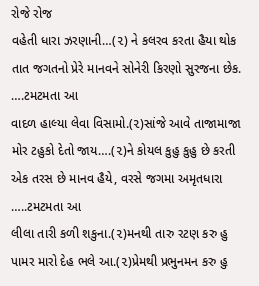રોજે રોજ
વહેતી ધારા ઝરણાની…(૨) ને કલરવ કરતા હૈયા થોક
તાત જગતનો પ્રેરે માનવને સોનેરી કિરણો સુરજના છેક.
….ટમટમતા આ
વાદળ હાલ્યા લેવા વિસામો.(૨)સાંજે આવે તાજામાજા
મોર ટહુકો દેતો જાય….(૨)ને કોયલ કુહુ કુહુ છે કરતી
એક તરસ છે માનવ હૈયે, વરસે જગમા અમૃતધારા
…..ટમટમતા આ
લીલા તારી કળી શકુના.(૨)મનથી તારુ રટણ કરુ હુ
પામર મારો દેહ ભલે આ.(૨)પ્રેમથી પ્રભુનમન કરુ હુ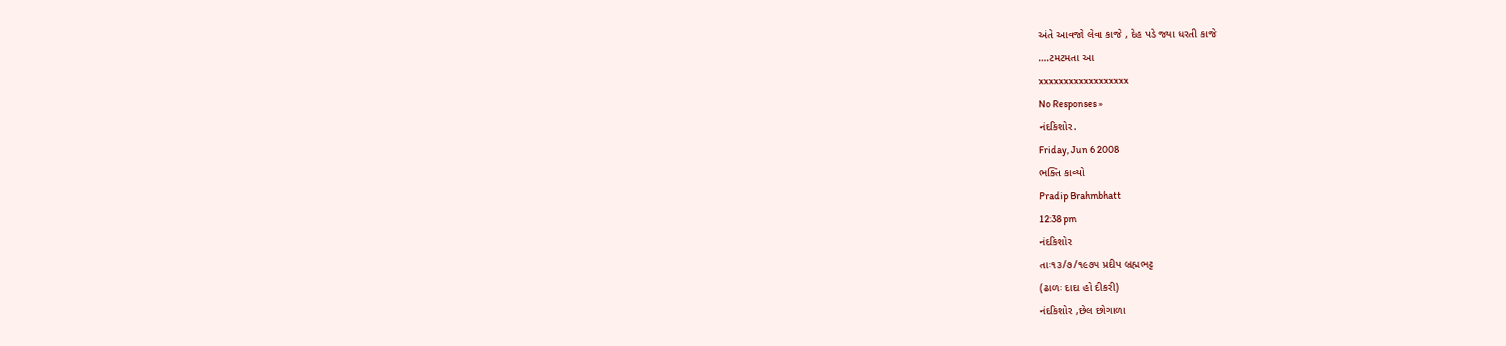અંતે આવજો લેવા કાજે , દેહ પડે જ્યા ધરતી કાજે
….ટમટમતા આ
xxxxxxxxxxxxxxxxxx
No Responses »
નંદકિશોર.
Friday, Jun 6 2008
ભક્તિ કાવ્યો
Pradip Brahmbhatt
12:38 pm
નંદકિશોર
તાઃ૧૩/૭/૧૯૭૫ પ્રદીપ બ્રહ્મભટ્ટ
(ઢાળઃ દાદા હો દીકરી)
નંદકિશોર ,છેલ છોગાળા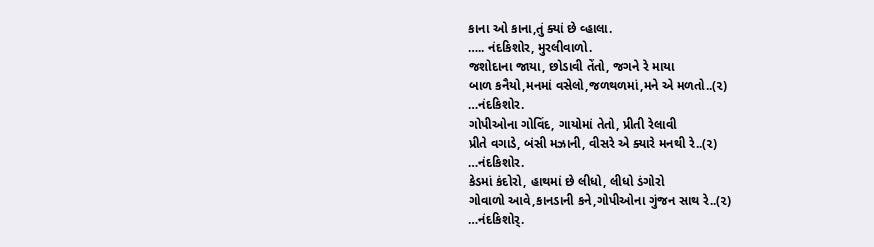કાના ઓ કાના,તું ક્યાં છે વ્હાલા.
….. નંદકિશોર, મુરલીવાળો.
જશોદાના જાયા, છોડાવી તેંતો, જગને રે માયા
બાળ કનૈયો,મનમાં વસેલો,જળથળમાં,મને એ મળતો..(૨)
…નંદકિશોર.
ગોપીઓના ગોવિંદ, ગાયોમાં તેતો, પ્રીતી રેલાવી
પ્રીતે વગાડે, બંસી મઝાની, વીસરે એ ક્યારે મનથી રે..(૨)
…નંદકિશોર.
કેડમાં કંદોરો, હાથમાં છે લીધો, લીધો ડંગોરો
ગોવાળો આવે,કાનડાની કને,ગોપીઓના ગુંજન સાથ રે..(૨)
…નંદકિશોર્.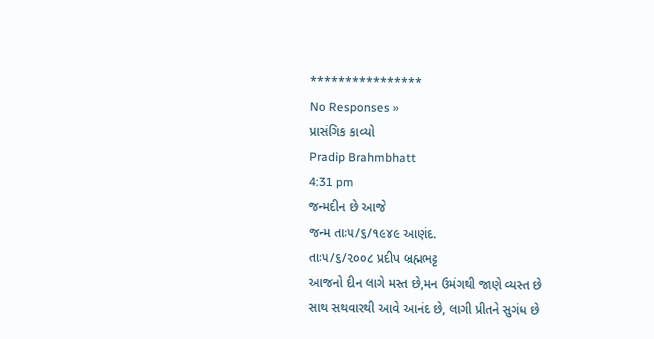****************
No Responses »
પ્રાસંગિક કાવ્યો
Pradip Brahmbhatt
4:31 pm
જન્મદીન છે આજે
જન્મ તાઃ૫/૬/૧૯૪૯ આણંદ.
તાઃ૫/૬/૨૦૦૮ પ્રદીપ બ્રહ્મભટ્ટ
આજનો દીન લાગે મસ્ત છે,મન ઉમંગથી જાણે વ્યસ્ત છે
સાથ સથવારથી આવે આનંદ છે, લાગી પ્રીતને સુગંધ છે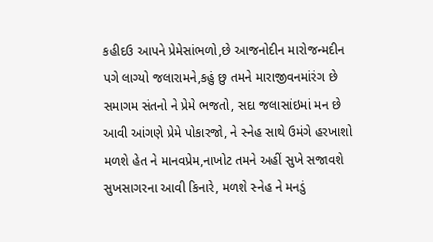કહીદઉ આપને પ્રેમેસાંભળો,છે આજનોદીન મારોજન્મદીન
પગે લાગ્યો જલારામને,કહું છુ તમને મારાજીવનમાંરંગ છે
સમાગમ સંતનો ને પ્રેમે ભજતો, સદા જલાસાંઇમાં મન છે
આવી આંગણે પ્રેમે પોકારજો, ને સ્નેહ સાથે ઉમંગે હરખાશો
મળશે હેત ને માનવપ્રેમ,નાખોટ તમને અહીં સુખે સજાવશે
સુખસાગરના આવી કિનારે, મળશે સ્નેહ ને મનડું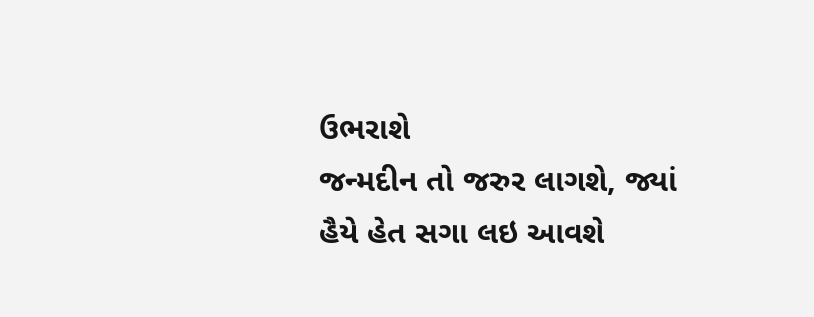ઉભરાશે
જન્મદીન તો જરુર લાગશે, જ્યાં હૈયે હેત સગા લઇ આવશે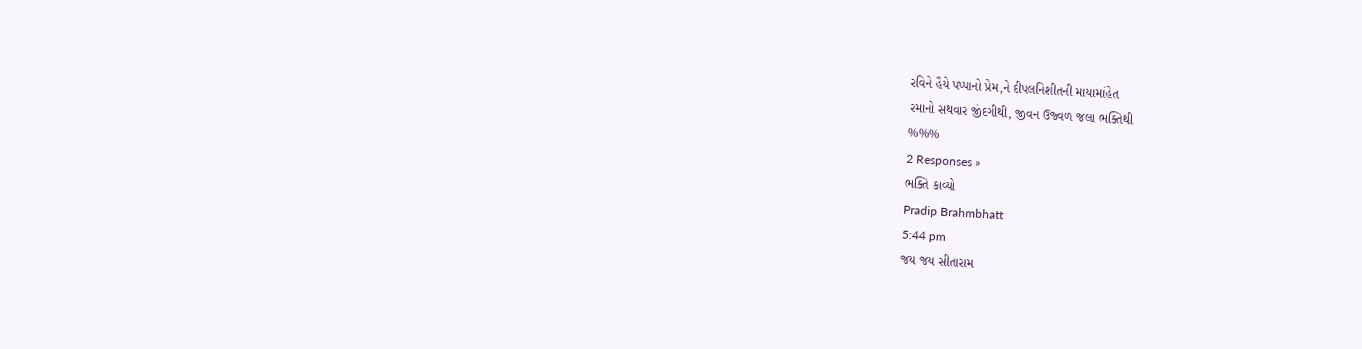રવિને હૈયે પપ્પાનો પ્રેમ,ને દીપલનિશીતની માયામાંહેત
રમાનો સથવાર જીંદગીથી, જીવન ઉજ્વળ જલા ભક્તિથી
%%%
2 Responses »
ભક્તિ કાવ્યો
Pradip Brahmbhatt
5:44 pm
જય જય સીતારામ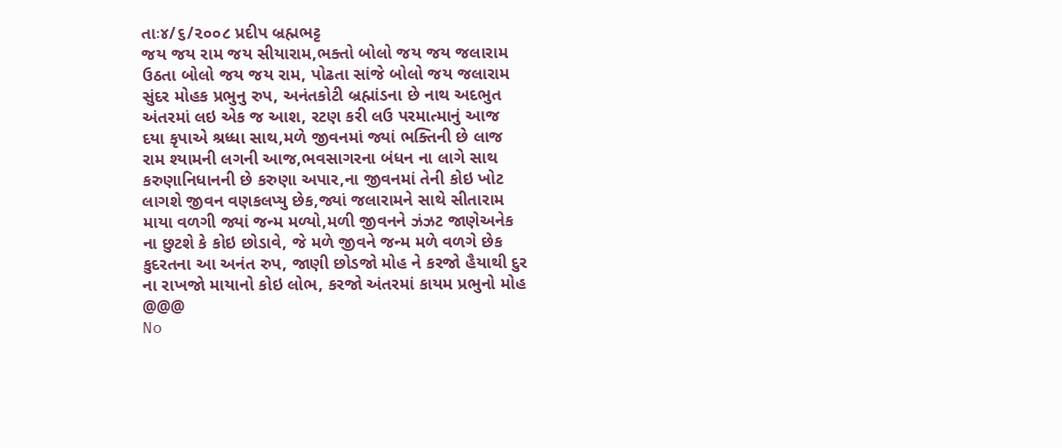તાઃ૪/૬/૨૦૦૮ પ્રદીપ બ્રહ્મભટ્ટ
જય જય રામ જય સીયારામ,ભક્તો બોલો જય જય જલારામ
ઉઠતા બોલો જય જય રામ, પોઢતા સાંજે બોલો જય જલારામ
સુંદર મોહક પ્રભુનુ રુપ, અનંતકોટી બ્રહ્માંડના છે નાથ અદભુત
અંતરમાં લઇ એક જ આશ, રટણ કરી લઉ પરમાત્માનું આજ
દયા કૃપાએ શ્રધ્ધા સાથ,મળે જીવનમાં જ્યાં ભક્તિની છે લાજ
રામ શ્યામની લગની આજ,ભવસાગરના બંધન ના લાગે સાથ
કરુણાનિધાનની છે કરુણા અપાર,ના જીવનમાં તેની કોઇ ખોટ
લાગશે જીવન વણકલપ્યુ છેક,જ્યાં જલારામને સાથે સીતારામ
માયા વળગી જ્યાં જન્મ મળ્યો,મળી જીવનને ઝંઝટ જાણેઅનેક
ના છુટશે કે કોઇ છોડાવે, જે મળે જીવને જન્મ મળે વળગે છેક
કુદરતના આ અનંત રુપ, જાણી છોડજો મોહ ને કરજો હૈયાથી દુર
ના રાખજો માયાનો કોઇ લોભ, કરજો અંતરમાં કાયમ પ્રભુનો મોહ
@@@
No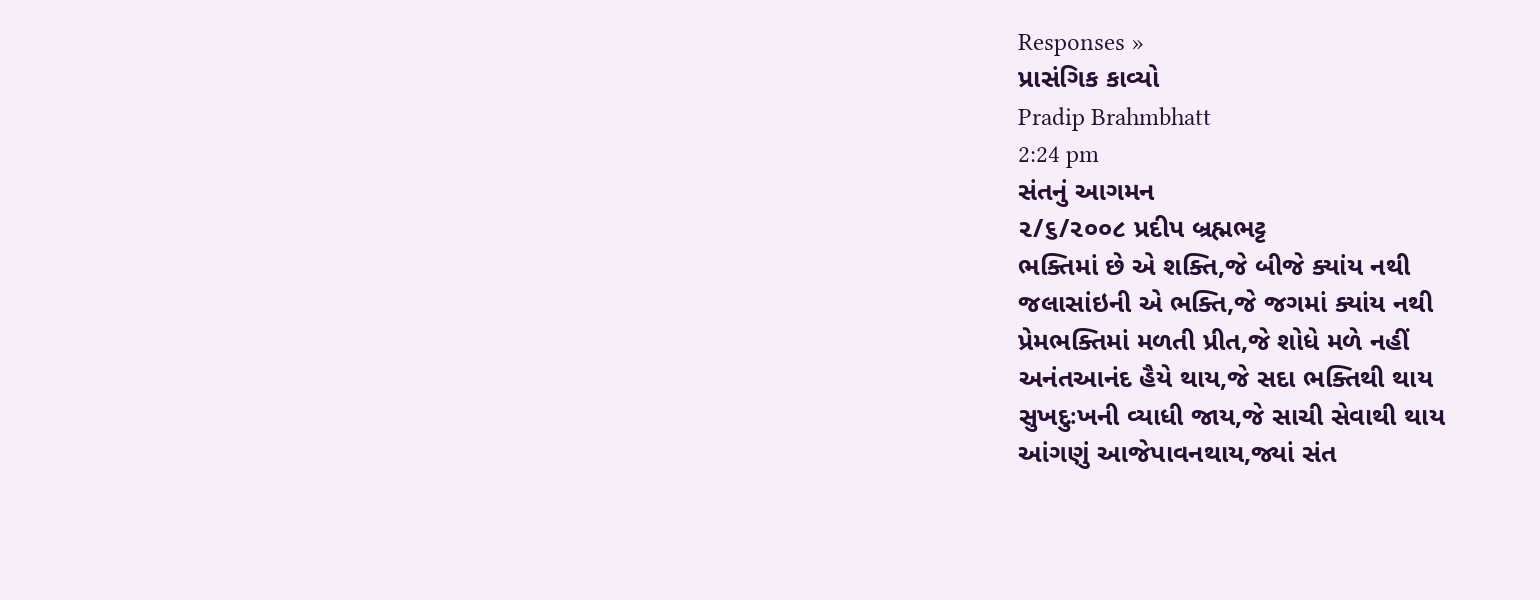Responses »
પ્રાસંગિક કાવ્યો
Pradip Brahmbhatt
2:24 pm
સંતનું આગમન
૨/૬/૨૦૦૮ પ્રદીપ બ્રહ્મભટ્ટ
ભક્તિમાં છે એ શક્તિ,જે બીજે ક્યાંય નથી
જલાસાંઇની એ ભક્તિ,જે જગમાં ક્યાંય નથી
પ્રેમભક્તિમાં મળતી પ્રીત,જે શોધે મળે નહીં
અનંતઆનંદ હૈયે થાય,જે સદા ભક્તિથી થાય
સુખદુઃખની વ્યાધી જાય,જે સાચી સેવાથી થાય
આંગણું આજેપાવનથાય,જ્યાં સંત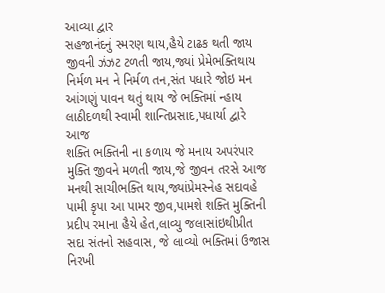આવ્યા દ્વાર
સહજાનંદનું સ્મરણ થાય,હૈયે ટાઢક થતી જાય
જીવની ઝંઝટ ટળતી જાય,જ્યાં પ્રેમેભક્તિથાય
નિર્મળ મન ને નિર્મળ તન,સંત પધારે જોઇ મન
આંગણું પાવન થતું થાય જે ભક્તિમાં ન્હાય
લાઠીદળથી સ્વામી શાન્તિપ્રસાદ,પધાર્યા દ્વારે આજ
શક્તિ ભક્તિની ના કળાય જે મનાય અપરંપાર
મુક્તિ જીવને મળતી જાય,જે જીવન તરસે આજ
મનથી સાચીભક્તિ થાય,જ્યાંપ્રેમસ્નેહ સદાવહે
પામી કૃપા આ પામર જીવ,પામશે શક્તિ મુક્તિની
પ્રદીપ રમાના હૈયે હેત,લાવ્યુ જલાસાંઇથીપ્રીત
સદા સંતનો સહવાસ, જે લાવ્યો ભક્તિમાં ઉજાસ
નિરખી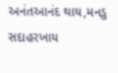અનંતઆનંદ થાય,મનડુ સદાહરખાય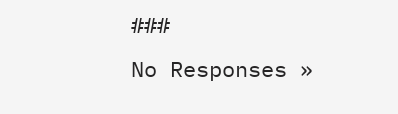###
No Responses »